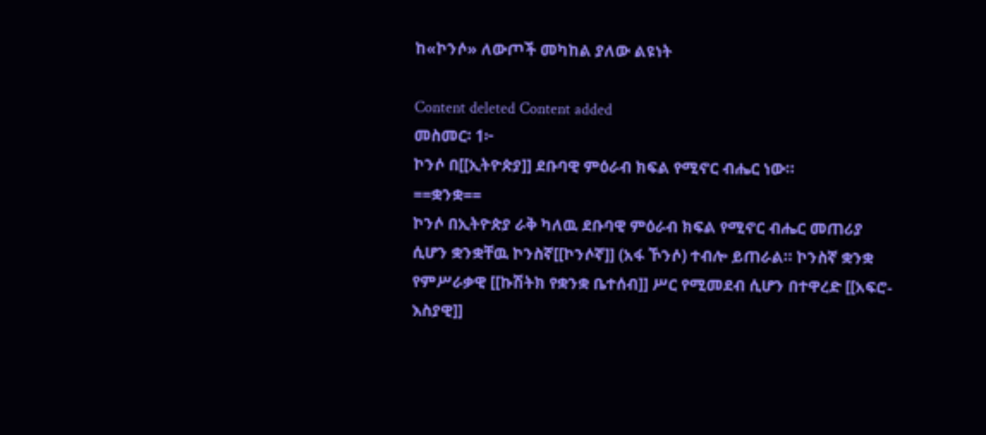ከ«ኮንሶ» ለውጦች መካከል ያለው ልዩነት

Content deleted Content added
መስመር፡ 1፦
ኮንሶ በ[[ኢትዮጵያ]] ደቡባዊ ምዕራብ ክፍል የሚኖር ብሔር ነው።
==ቋንቋ==
ኮንሶ በኢትዮጵያ ራቅ ካለዉ ደቡባዊ ምዕራብ ክፍል የሚኖር ብሔር መጠሪያ ሲሆን ቋንቋቸዉ ኮንስኛ[[ኮንሶኛ]] (አፋ ኾንሶ) ተብሎ ይጠራል። ኮንስኛ ቋንቋ የምሥራቃዊ [[ኩሽትክ የቋንቋ ቤተሰብ]] ሥር የሚመደብ ሲሆን በተዋረድ [[አፍሮ-እስያዊ]]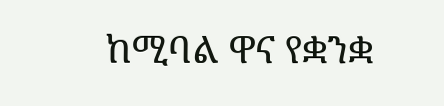ከሚባል ዋና የቋንቋ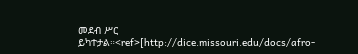መደብ ሥር ይካተታል።<ref>[http://dice.missouri.edu/docs/afro-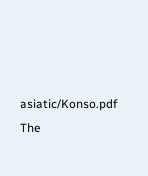asiatic/Konso.pdf The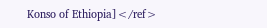Konso of Ethiopia]</ref>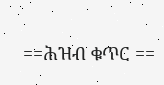==ሕዝብ ቁጥር ==